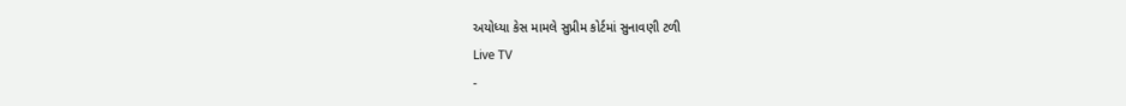અયોધ્યા કેસ મામલે સુપ્રીમ કોર્ટમાં સુનાવણી ટળી
Live TV
-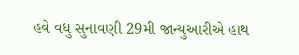હવે વધુ સુનાવણી 29મી જાન્યુઆરીએ હાથ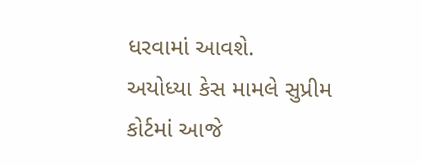ધરવામાં આવશે.
અયોધ્યા કેસ મામલે સુપ્રીમ કોર્ટમાં આજે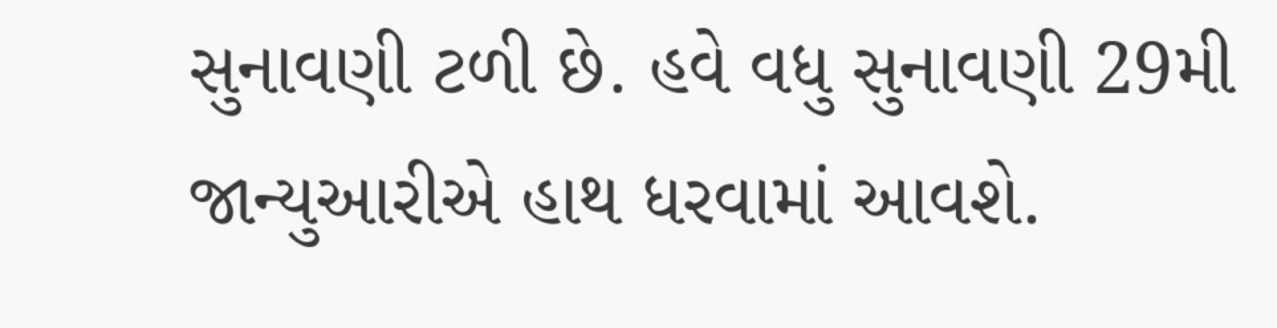સુનાવણી ટળી છે. હવે વધુ સુનાવણી 29મી જાન્યુઆરીએ હાથ ધરવામાં આવશે.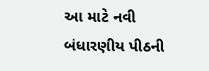આ માટે નવી બંધારણીય પીઠની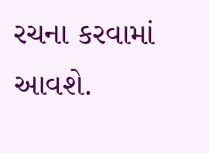રચના કરવામાં આવશે.